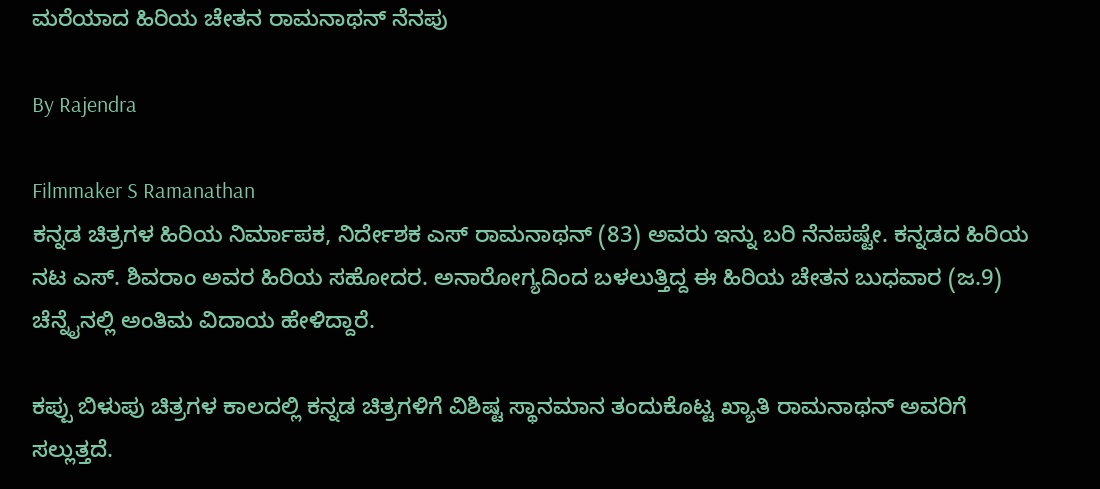ಮರೆಯಾದ ಹಿರಿಯ ಚೇತನ ರಾಮನಾಥನ್ ನೆನಪು

By Rajendra

Filmmaker S Ramanathan
ಕನ್ನಡ ಚಿತ್ರಗಳ ಹಿರಿಯ ನಿರ್ಮಾಪಕ, ನಿರ್ದೇಶಕ ಎಸ್ ರಾಮನಾಥನ್ (83) ಅವರು ಇನ್ನು ಬರಿ ನೆನಪಷ್ಟೇ. ಕನ್ನಡದ ಹಿರಿಯ ನಟ ಎಸ್. ಶಿವರಾಂ ಅವರ ಹಿರಿಯ ಸಹೋದರ. ಅನಾರೋಗ್ಯದಿಂದ ಬಳಲುತ್ತಿದ್ದ ಈ ಹಿರಿಯ ಚೇತನ ಬುಧವಾರ (ಜ.9) ಚೆನ್ನೈನಲ್ಲಿ ಅಂತಿಮ ವಿದಾಯ ಹೇಳಿದ್ದಾರೆ.

ಕಪ್ಪು ಬಿಳುಪು ಚಿತ್ರಗಳ ಕಾಲದಲ್ಲಿ ಕನ್ನಡ ಚಿತ್ರಗಳಿಗೆ ವಿಶಿಷ್ಟ ಸ್ಥಾನಮಾನ ತಂದುಕೊಟ್ಟ ಖ್ಯಾತಿ ರಾಮನಾಥನ್ ಅವರಿಗೆ ಸಲ್ಲುತ್ತದೆ.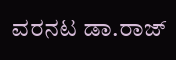ವರನಟ ಡಾ.ರಾಜ್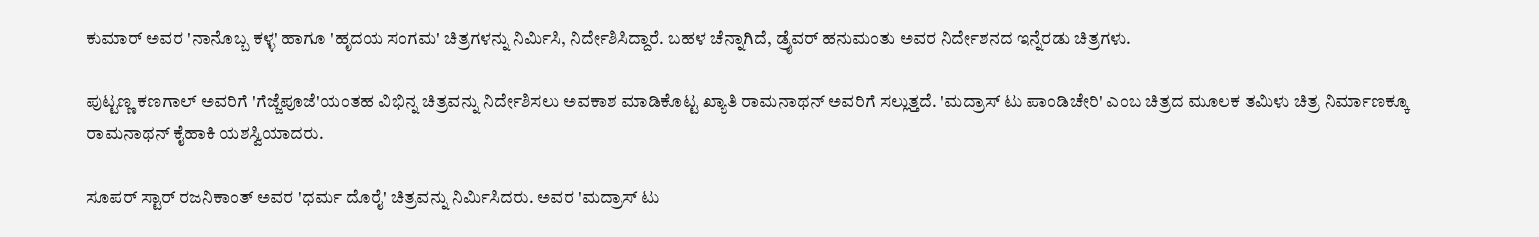ಕುಮಾರ್ ಅವರ 'ನಾನೊಬ್ಬ ಕಳ್ಳ' ಹಾಗೂ 'ಹೃದಯ ಸಂಗಮ' ಚಿತ್ರಗಳನ್ನು ನಿರ್ಮಿಸಿ, ನಿರ್ದೇಶಿಸಿದ್ದಾರೆ. ಬಹಳ ಚೆನ್ನಾಗಿದೆ, ಡ್ರೈವರ್ ಹನುಮಂತು ಅವರ ನಿರ್ದೇಶನದ ಇನ್ನೆರಡು ಚಿತ್ರಗಳು.

ಪುಟ್ಟಣ್ಣ ಕಣಗಾಲ್ ಅವರಿಗೆ 'ಗೆಜ್ಜೆಪೂಜೆ'ಯಂತಹ ವಿಭಿನ್ನ ಚಿತ್ರವನ್ನು ನಿರ್ದೇಶಿಸಲು ಅವಕಾಶ ಮಾಡಿಕೊಟ್ಟ ಖ್ಯಾತಿ ರಾಮನಾಥನ್ ಅವರಿಗೆ ಸಲ್ಲುತ್ತದೆ. 'ಮದ್ರಾಸ್ ಟು ಪಾಂಡಿಚೇರಿ' ಎಂಬ ಚಿತ್ರದ ಮೂಲಕ ತಮಿಳು ಚಿತ್ರ ನಿರ್ಮಾಣಕ್ಕೂ ರಾಮನಾಥನ್ ಕೈಹಾಕಿ ಯಶಸ್ವಿಯಾದರು.

ಸೂಪರ್ ಸ್ಟಾರ್ ರಜನಿಕಾಂತ್ ಅವರ 'ಧರ್ಮ ದೊರೈ' ಚಿತ್ರವನ್ನು ನಿರ್ಮಿಸಿದರು. ಅವರ 'ಮದ್ರಾಸ್ ಟು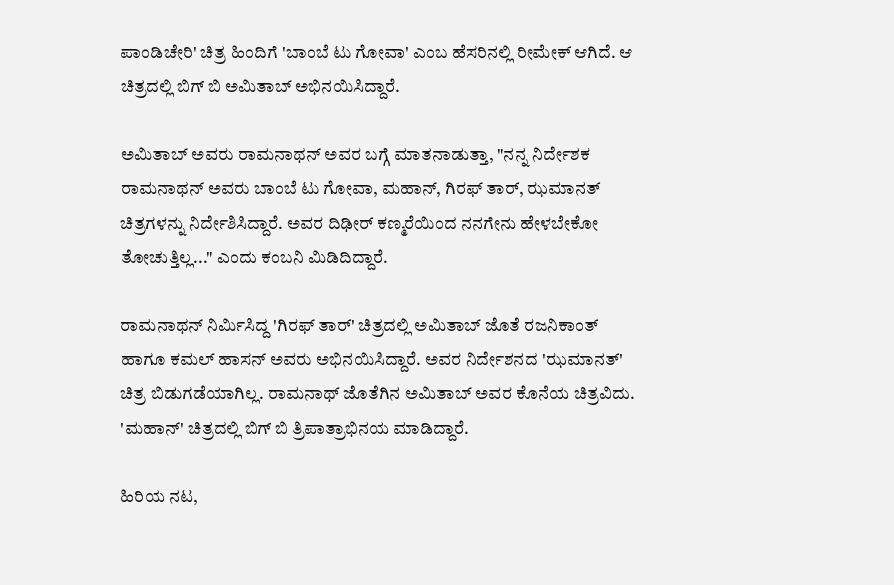ಪಾಂಡಿಚೇರಿ' ಚಿತ್ರ ಹಿಂದಿಗೆ 'ಬಾಂಬೆ ಟು ಗೋವಾ' ಎಂಬ ಹೆಸರಿನಲ್ಲಿ ರೀಮೇಕ್ ಆಗಿದೆ. ಆ ಚಿತ್ರದಲ್ಲಿ ಬಿಗ್ ಬಿ ಅಮಿತಾಬ್ ಅಭಿನಯಿಸಿದ್ದಾರೆ.

ಅಮಿತಾಬ್ ಅವರು ರಾಮನಾಥನ್ ಅವರ ಬಗ್ಗೆ ಮಾತನಾಡುತ್ತಾ, "ನನ್ನ ನಿರ್ದೇಶಕ ರಾಮನಾಥನ್ ಅವರು ಬಾಂಬೆ ಟು ಗೋವಾ, ಮಹಾನ್, ಗಿರಫ್ ತಾರ್, ಝಮಾನತ್ ಚಿತ್ರಗಳನ್ನು ನಿರ್ದೇಶಿಸಿದ್ದಾರೆ. ಅವರ ದಿಢೀರ್ ಕಣ್ಮರೆಯಿಂದ ನನಗೇನು ಹೇಳಬೇಕೋ ತೋಚುತ್ತಿಲ್ಲ..." ಎಂದು ಕಂಬನಿ ಮಿಡಿದಿದ್ದಾರೆ.

ರಾಮನಾಥನ್ ನಿರ್ಮಿಸಿದ್ದ 'ಗಿರಫ್ ತಾರ್' ಚಿತ್ರದಲ್ಲಿ ಅಮಿತಾಬ್ ಜೊತೆ ರಜನಿಕಾಂತ್ ಹಾಗೂ ಕಮಲ್ ಹಾಸನ್ ಅವರು ಅಭಿನಯಿಸಿದ್ದಾರೆ. ಅವರ ನಿರ್ದೇಶನದ 'ಝಮಾನತ್' ಚಿತ್ರ ಬಿಡುಗಡೆಯಾಗಿಲ್ಲ. ರಾಮನಾಥ್ ಜೊತೆಗಿನ ಅಮಿತಾಬ್ ಅವರ ಕೊನೆಯ ಚಿತ್ರವಿದು. 'ಮಹಾನ್' ಚಿತ್ರದಲ್ಲಿ ಬಿಗ್ ಬಿ ತ್ರಿಪಾತ್ರಾಭಿನಯ ಮಾಡಿದ್ದಾರೆ.

ಹಿರಿಯ ನಟ,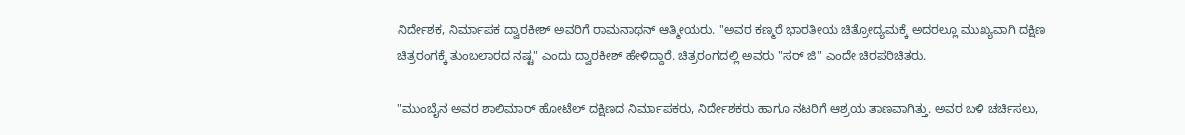ನಿರ್ದೇಶಕ, ನಿರ್ಮಾಪಕ ದ್ವಾರಕೀಶ್ ಅವರಿಗೆ ರಾಮನಾಥನ್ ಆತ್ಮೀಯರು. "ಅವರ ಕಣ್ಮರೆ ಭಾರತೀಯ ಚಿತ್ರೋದ್ಯಮಕ್ಕೆ ಅದರಲ್ಲೂ ಮುಖ್ಯವಾಗಿ ದಕ್ಷಿಣ ಚಿತ್ರರಂಗಕ್ಕೆ ತುಂಬಲಾರದ ನಷ್ಟ" ಎಂದು ದ್ವಾರಕೀಶ್ ಹೇಳಿದ್ದಾರೆ. ಚಿತ್ರರಂಗದಲ್ಲಿ ಅವರು "ಸರ್ ಜಿ" ಎಂದೇ ಚಿರಪರಿಚಿತರು.

"ಮುಂಬೈನ ಅವರ ಶಾಲಿಮಾರ್ ಹೋಟೆಲ್ ದಕ್ಷಿಣದ ನಿರ್ಮಾಪಕರು, ನಿರ್ದೇಶಕರು ಹಾಗೂ ನಟರಿಗೆ ಆಶ್ರಯ ತಾಣವಾಗಿತ್ತು. ಅವರ ಬಳಿ ಚರ್ಚಿಸಲು,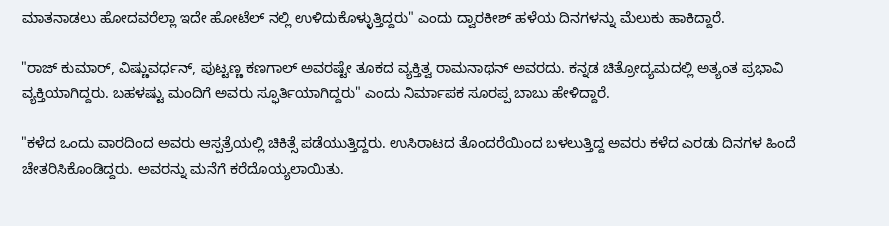ಮಾತನಾಡಲು ಹೋದವರೆಲ್ಲಾ ಇದೇ ಹೋಟೆಲ್ ನಲ್ಲಿ ಉಳಿದುಕೊಳ್ಳುತ್ತಿದ್ದರು" ಎಂದು ದ್ವಾರಕೀಶ್ ಹಳೆಯ ದಿನಗಳನ್ನು ಮೆಲುಕು ಹಾಕಿದ್ದಾರೆ.

"ರಾಜ್ ಕುಮಾರ್, ವಿಷ್ಣುವರ್ಧನ್, ಪುಟ್ಟಣ್ಣ ಕಣಗಾಲ್ ಅವರಷ್ಟೇ ತೂಕದ ವ್ಯಕ್ತಿತ್ವ ರಾಮನಾಥನ್ ಅವರದು. ಕನ್ನಡ ಚಿತ್ರೋದ್ಯಮದಲ್ಲಿ ಅತ್ಯಂತ ಪ್ರಭಾವಿ ವ್ಯಕ್ತಿಯಾಗಿದ್ದರು. ಬಹಳಷ್ಟು ಮಂದಿಗೆ ಅವರು ಸ್ಫೂರ್ತಿಯಾಗಿದ್ದರು" ಎಂದು ನಿರ್ಮಾಪಕ ಸೂರಪ್ಪ ಬಾಬು ಹೇಳಿದ್ದಾರೆ.

"ಕಳೆದ ಒಂದು ವಾರದಿಂದ ಅವರು ಆಸ್ಪತ್ರೆಯಲ್ಲಿ ಚಿಕಿತ್ಸೆ ಪಡೆಯುತ್ತಿದ್ದರು. ಉಸಿರಾಟದ ತೊಂದರೆಯಿಂದ ಬಳಲುತ್ತಿದ್ದ ಅವರು ಕಳೆದ ಎರಡು ದಿನಗಳ ಹಿಂದೆ ಚೇತರಿಸಿಕೊಂಡಿದ್ದರು. ಅವರನ್ನು ಮನೆಗೆ ಕರೆದೊಯ್ಯಲಾಯಿತು.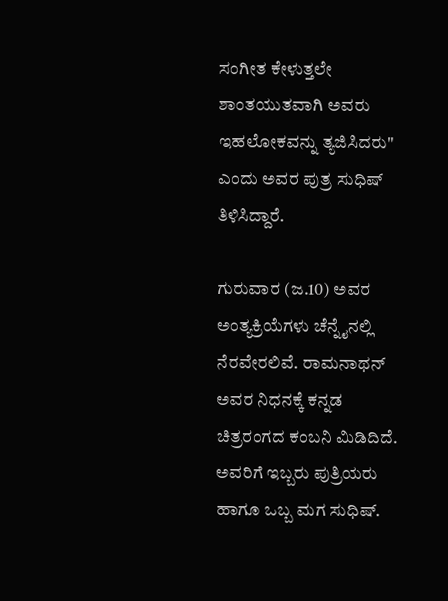ಸಂಗೀತ ಕೇಳುತ್ತಲೇ ಶಾಂತಯುತವಾಗಿ ಅವರು ಇಹಲೋಕವನ್ನು ತ್ಯಜಿಸಿದರು" ಎಂದು ಅವರ ಪುತ್ರ ಸುಧಿಷ್ ತಿಳಿಸಿದ್ದಾರೆ.

ಗುರುವಾರ (ಜ.10) ಅವರ ಅಂತ್ಯಕ್ರಿಯೆಗಳು ಚೆನ್ನೈನಲ್ಲಿ ನೆರವೇರಲಿವೆ. ರಾಮನಾಥನ್ ಅವರ ನಿಧನಕ್ಕೆ ಕನ್ನಡ ಚಿತ್ರರಂಗದ ಕಂಬನಿ ಮಿಡಿದಿದೆ. ಅವರಿಗೆ ಇಬ್ಬರು ಪುತ್ರಿಯರು ಹಾಗೂ ಒಬ್ಬ ಮಗ ಸುಧಿಷ್.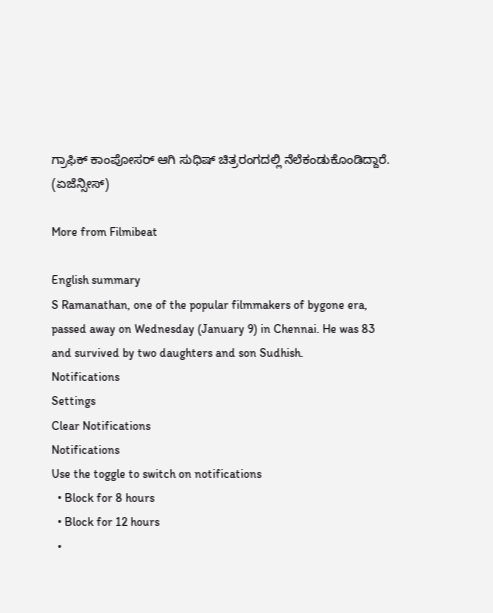ಗ್ರಾಫಿಕ್ ಕಾಂಪೋಸರ್ ಆಗಿ ಸುಧಿಷ್ ಚಿತ್ರರಂಗದಲ್ಲಿ ನೆಲೆಕಂಡುಕೊಂಡಿದ್ದಾರೆ. (ಏಜೆನ್ಸೀಸ್)

More from Filmibeat

English summary
S Ramanathan, one of the popular filmmakers of bygone era, passed away on Wednesday (January 9) in Chennai. He was 83 and survived by two daughters and son Sudhish.
Notifications
Settings
Clear Notifications
Notifications
Use the toggle to switch on notifications
  • Block for 8 hours
  • Block for 12 hours
  •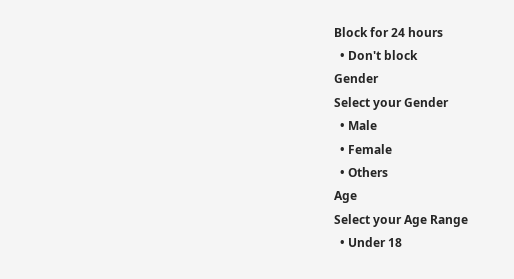Block for 24 hours
  • Don't block
Gender
Select your Gender
  • Male
  • Female
  • Others
Age
Select your Age Range
  • Under 18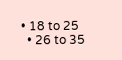• 18 to 25
  • 26 to 35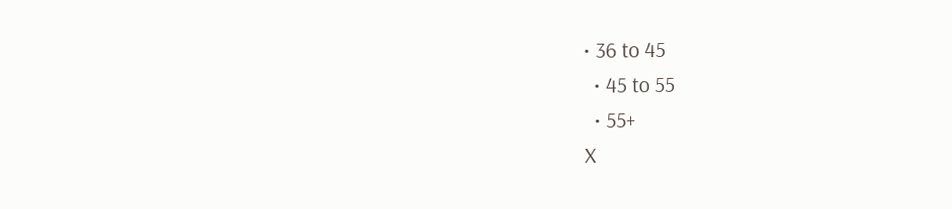• 36 to 45
  • 45 to 55
  • 55+
X